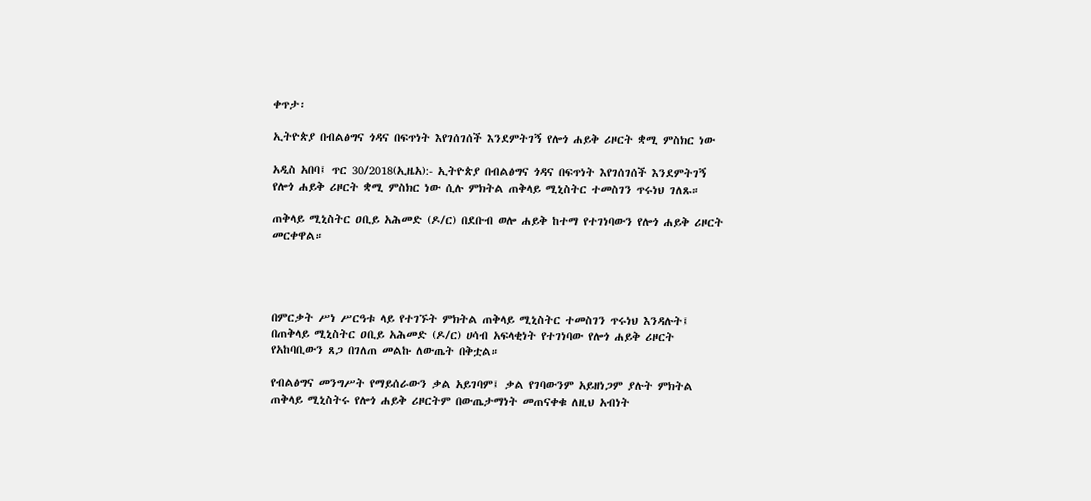ቀጥታ፡

ኢትዮጵያ በብልፅግና ጎዳና በፍጥነት እየገሰገሰች እንደምትገኝ የሎጎ ሐይቅ ሪዞርት ቋሚ ምስክር ነው

አዲስ አበባ፤ ጥር 30/2018(ኢዜአ):- ኢትዮጵያ በብልፅግና ጎዳና በፍጥነት እየገሰገሰች እንደምትገኝ የሎጎ ሐይቅ ሪዞርት ቋሚ ምስክር ነው ሲሉ ምክትል ጠቅላይ ሚኒስትር ተመስገን ጥሩነህ ገለጹ።

ጠቅላይ ሚኒስትር ዐቢይ አሕመድ (ዶ/ር) በደቡብ ወሎ ሐይቅ ከተማ የተገነባውን የሎጎ ሐይቅ ሪዞርት መርቀዋል።




በምርቃት ሥነ ሥርዓቱ ላይ የተገኙት ምክትል ጠቅላይ ሚኒስትር ተመስገን ጥሩነህ እንዳሉት፤ በጠቅላይ ሚኒስትር ዐቢይ አሕመድ (ዶ/ር) ሀሳብ አፍላቂነት የተገነባው የሎጎ ሐይቅ ሪዞርት የአከባቢውን ጸጋ በገለጠ መልኩ ለውጤት በቅቷል።

የብልፅግና መንግሥት የማይሰራውን ቃል አይገባም፤ ቃል የገባውንም አይዘነጋም ያሉት ምክትል ጠቅላይ ሚኒስትሩ የሎጎ ሐይቅ ሪዞርትም በውጤታማነት መጠናቀቁ ለዚህ አብነት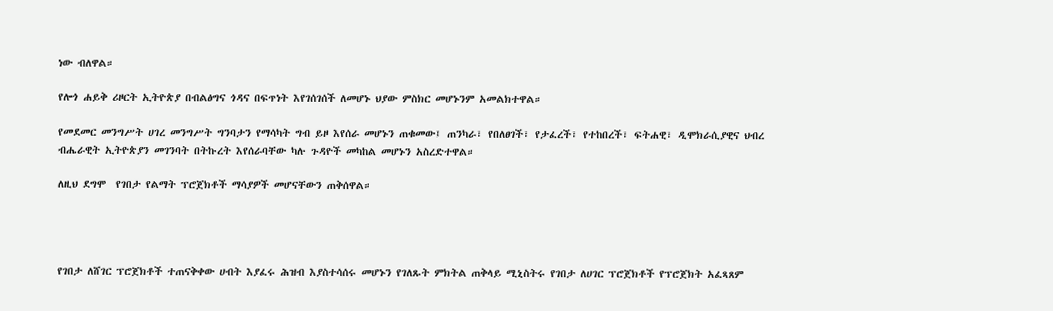ነው ብለዋል።

የሎጎ ሐይቅ ሪዞርት ኢትዮጵያ በብልፅግና ጎዳና በፍጥነት እየገሰገሰች ለመሆኑ ህያው ምስክር መሆኑንም አመልክተዋል።

የመደመር መንግሥት ሀገረ መንግሥት ግንባታን የማሳካት ግብ ይዞ እየሰራ መሆኑን ጠቁመው፤ ጠንካራ፣ የበለፀገች፣ የታፈረች፣ የተከበረች፣ ፍትሐዊ፣ ዲሞክራሲያዊና ህብረ ብሔራዊት ኢትዮጵያን መገንባት በትኩረት እየሰራባቸው ካሉ ጉዳዮች መካከል መሆኑን አስረድተዋል።

ለዚህ ደግሞ  የገበታ የልማት ፕሮጀክቶች ማሳያዎች መሆናቸውን ጠቅሰዋል።




የገበታ ለሸገር ፕሮጀክቶች ተጠናቅቀው ሀብት እያፈሩ ሕዝብ እያስተሳሰሩ መሆኑን የገለጹት ምክትል ጠቅላይ ሚኒስትሩ የገበታ ለሀገር ፕሮጀክቶች የፕሮጀክት አፈጻጸም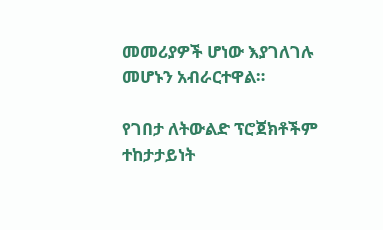መመሪያዎች ሆነው እያገለገሉ መሆኑን አብራርተዋል።

የገበታ ለትውልድ ፕሮጀክቶችም ተከታታይነት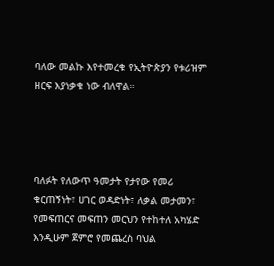ባለው መልኩ እየተመረቁ የኢትዮጵያን የቱሪዝም ዘርፍ እያነቃቁ ነው ብለዋል።




ባለፉት የለውጥ ዓመታት የታየው የመሪ ቁርጠኝነት፣ ሀገር ወዳድነት፣ ለቃል መታመን፣ የመፍጠርና መፍጠን መርህን የተከተለ አካሄድ እንዲሁም ጀምሮ የመጨረስ ባህል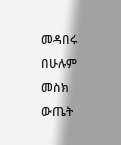መዳበሩ በሁሉም መስክ ውጤት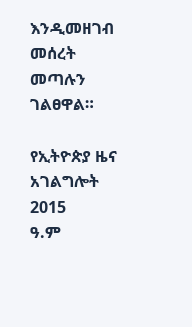እንዲመዘገብ መሰረት መጣሉን ገልፀዋል።

የኢትዮጵያ ዜና አገልግሎት
2015
ዓ.ም